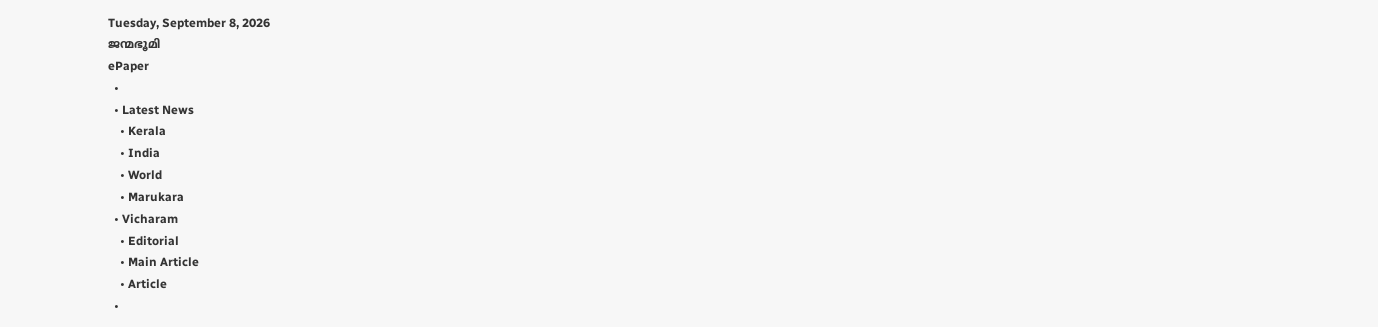Tuesday, September 8, 2026
ജന്മഭൂമി
ePaper
  •
  • Latest News
    • Kerala
    • India
    • World
    • Marukara
  • Vicharam
    • Editorial
    • Main Article
    • Article
  •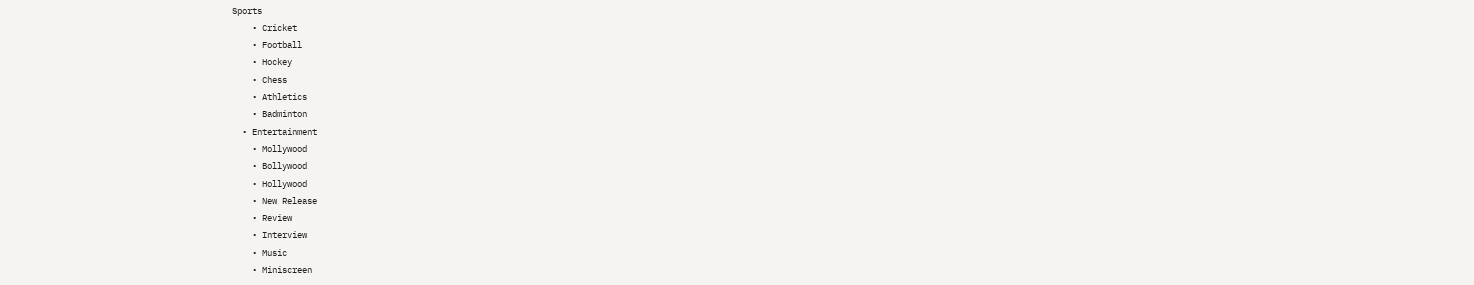Sports
    • Cricket
    • Football
    • Hockey
    • Chess
    • Athletics
    • Badminton
  • Entertainment
    • Mollywood
    • Bollywood
    • Hollywood
    • New Release
    • Review
    • Interview
    • Music
    • Miniscreen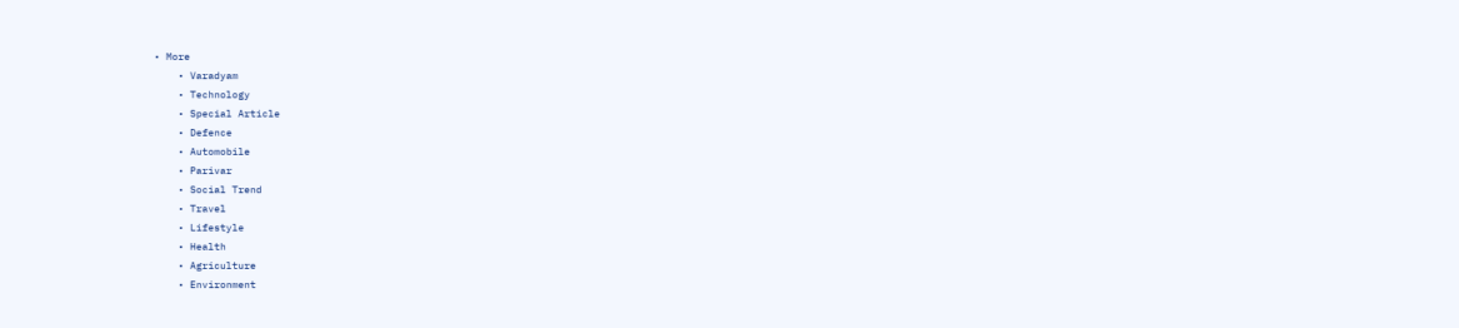• More
    • Varadyam
    • Technology
    • Special Article
    • Defence
    • Automobile
    • Parivar
    • Social Trend
    • Travel
    • Lifestyle
    • Health
    • Agriculture
    • Environment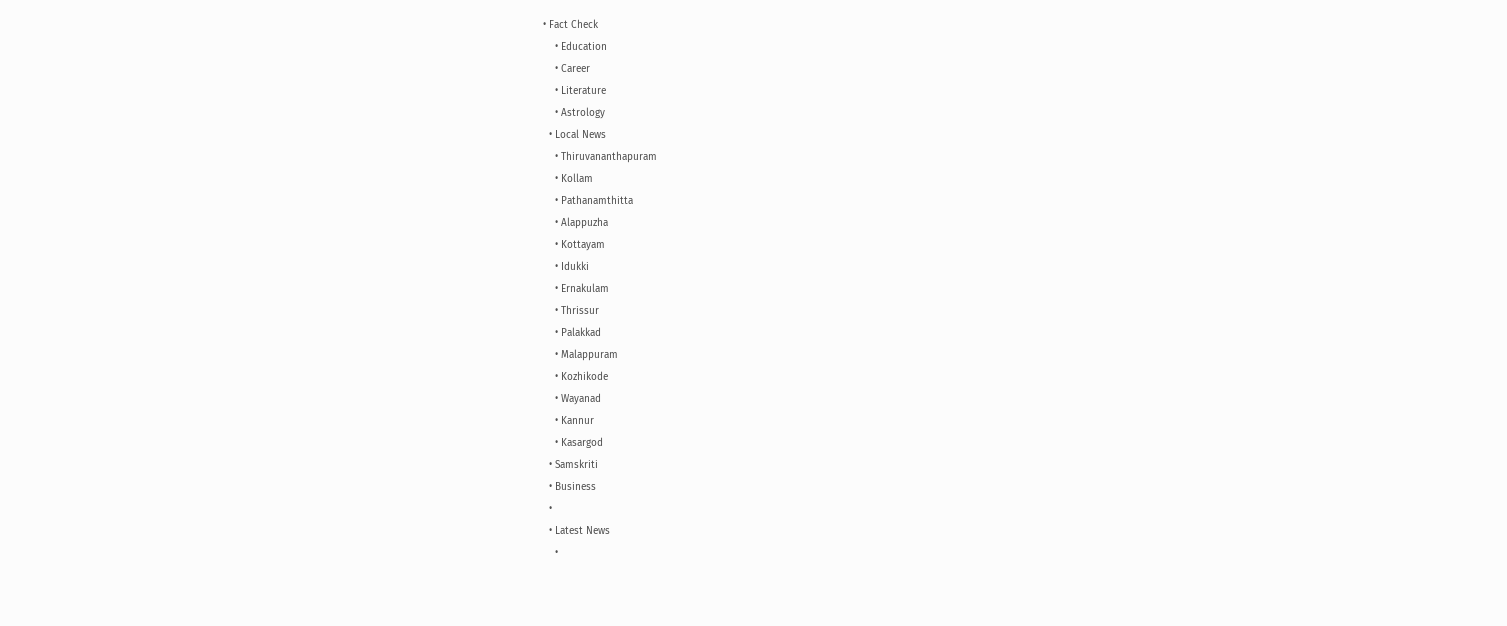• Fact Check
    • Education
    • Career
    • Literature
    • Astrology
  • Local News
    • Thiruvananthapuram
    • Kollam
    • Pathanamthitta
    • Alappuzha
    • Kottayam
    • Idukki
    • Ernakulam
    • Thrissur
    • Palakkad
    • Malappuram
    • Kozhikode
    • Wayanad
    • Kannur
    • Kasargod
  • Samskriti
  • Business
  •
  • Latest News
    •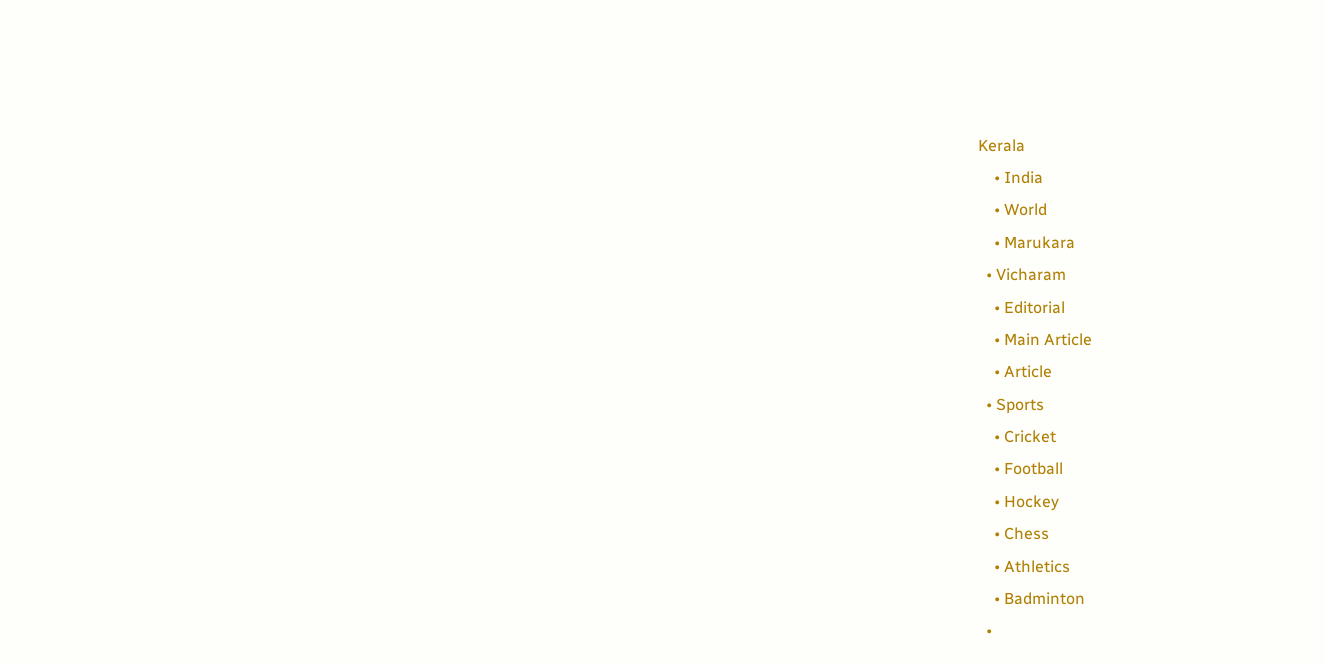Kerala
    • India
    • World
    • Marukara
  • Vicharam
    • Editorial
    • Main Article
    • Article
  • Sports
    • Cricket
    • Football
    • Hockey
    • Chess
    • Athletics
    • Badminton
  •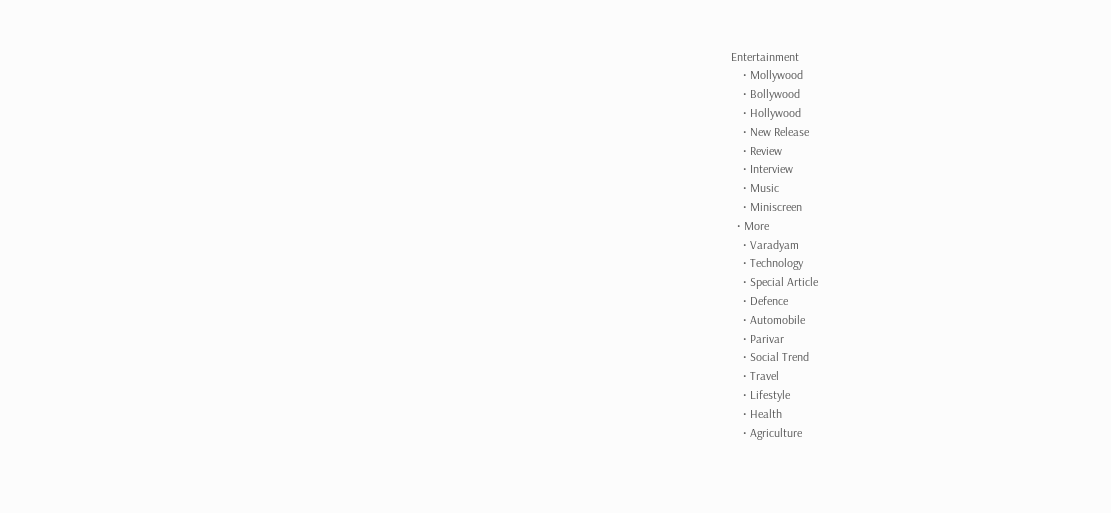Entertainment
    • Mollywood
    • Bollywood
    • Hollywood
    • New Release
    • Review
    • Interview
    • Music
    • Miniscreen
  • More
    • Varadyam
    • Technology
    • Special Article
    • Defence
    • Automobile
    • Parivar
    • Social Trend
    • Travel
    • Lifestyle
    • Health
    • Agriculture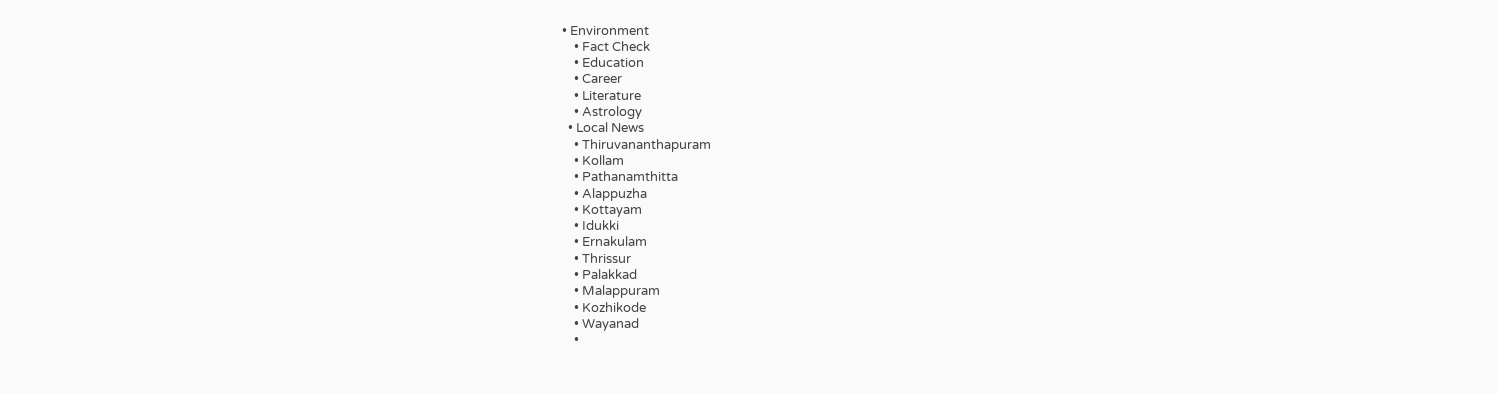• Environment
    • Fact Check
    • Education
    • Career
    • Literature
    • Astrology
  • Local News
    • Thiruvananthapuram
    • Kollam
    • Pathanamthitta
    • Alappuzha
    • Kottayam
    • Idukki
    • Ernakulam
    • Thrissur
    • Palakkad
    • Malappuram
    • Kozhikode
    • Wayanad
    •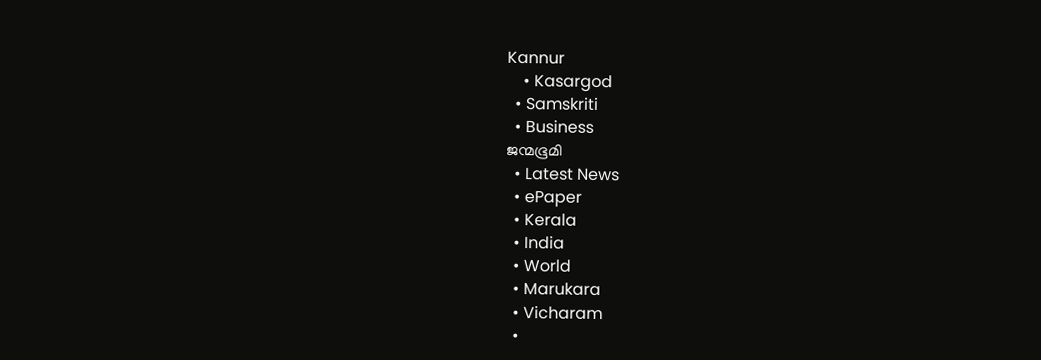Kannur
    • Kasargod
  • Samskriti
  • Business
ജന്മഭൂമി
  • Latest News
  • ePaper
  • Kerala
  • India
  • World
  • Marukara
  • Vicharam
  •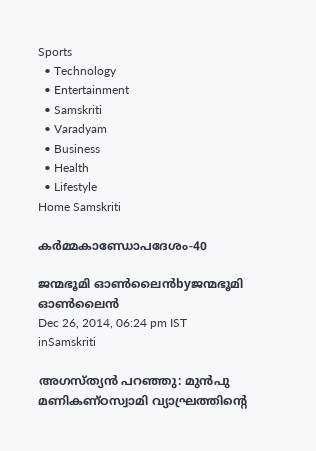Sports
  • Technology
  • Entertainment
  • Samskriti
  • Varadyam
  • Business
  • Health
  • Lifestyle
Home Samskriti

കര്‍മ്മകാണ്ഡോപദേശം-40

ജന്മഭൂമി ഓണ്‍ലൈന്‍byജന്മഭൂമി ഓണ്‍ലൈന്‍
Dec 26, 2014, 06:24 pm IST
inSamskriti

അഗസ്ത്യന്‍ പറഞ്ഞു: മുന്‍പു മണികണ്ഠസ്വാമി വ്യാഘ്രത്തിന്റെ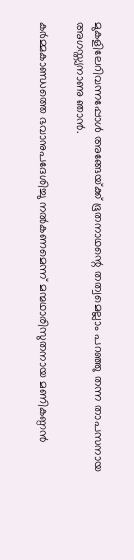മുകളിലേറിവന്നപ്പോള്‍ അങ്ങേയ്‌ക്ക് ഭൂതനാഥന്റെ തത്വമെല്ലാം പറഞ്ഞു തന്ന താപസനായ അഗസ്ത്യനാണു ഞാന്‍.

കര്‍മ്മകാണ്ഡത്തെ ഭവാനുപദേശിച്ചു നല്‍കണമെന്ന് മന്മഥാരിസുതനായ മണികണ്ഠന്‍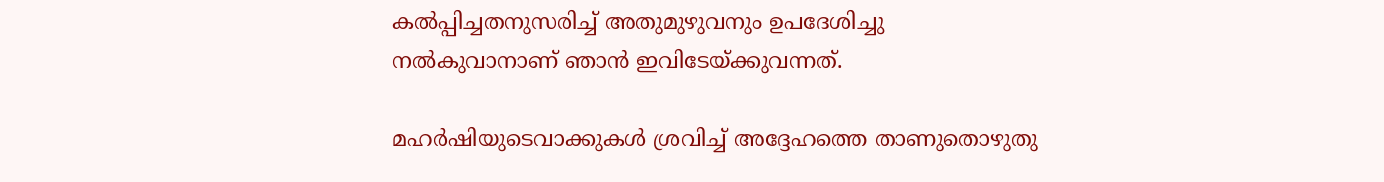കല്‍പ്പിച്ചതനുസരിച്ച് അതുമുഴുവനും ഉപദേശിച്ചു നല്‍കുവാനാണ് ഞാന്‍ ഇവിടേയ്‌ക്കുവന്നത്.

മഹര്‍ഷിയുടെവാക്കുകള്‍ ശ്രവിച്ച് അദ്ദേഹത്തെ താണുതൊഴുതു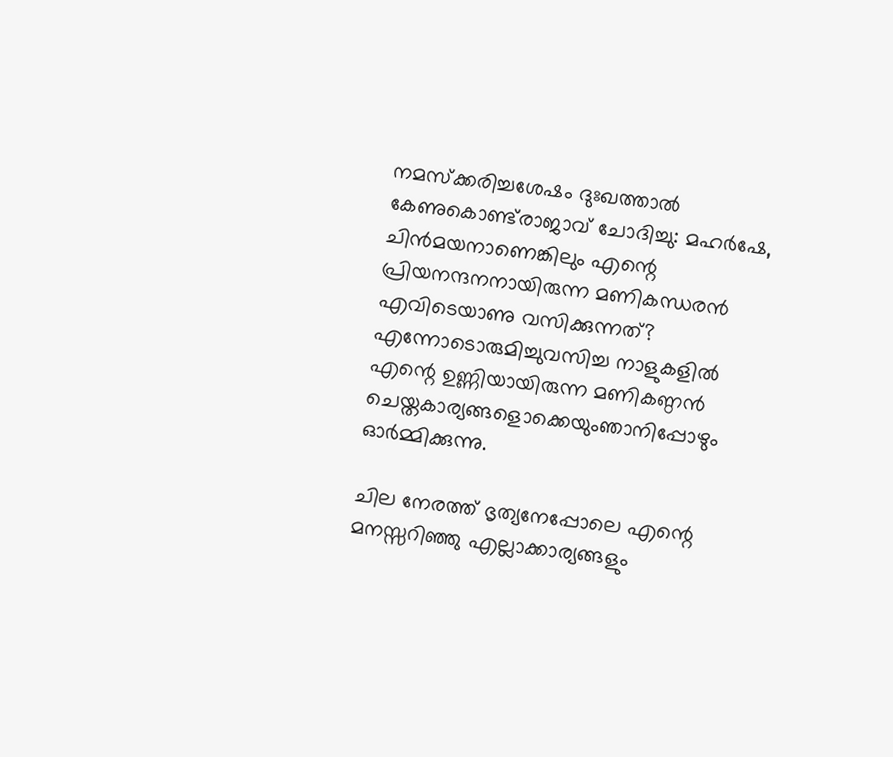നമസ്‌ക്കരിച്ചശേഷം ദുഃഖത്താല്‍ കേണുകൊണ്ട്‌രാജാവ് ചോദിച്ചു: മഹര്‍ഷേ, ചിന്‍മയനാണെങ്കിലും എന്റെ പ്രിയനന്ദനനായിരുന്ന മണികന്ധരന്‍ എവിടെയാണു വസിക്കുന്നത്? എന്നോടൊരുമിച്ചുവസിച്ച നാളുകളില്‍ എന്റെ ഉണ്ണിയായിരുന്ന മണികണ്ഠന്‍ ചെയ്തകാര്യങ്ങളൊക്കെയുംഞാനിപ്പോഴും ഓര്‍മ്മിക്കുന്നു.

ചില നേരത്ത് ഭൃത്യനേപ്പോലെ എന്റെ മനസ്സറിഞ്ഞു എല്ലാക്കാര്യങ്ങളും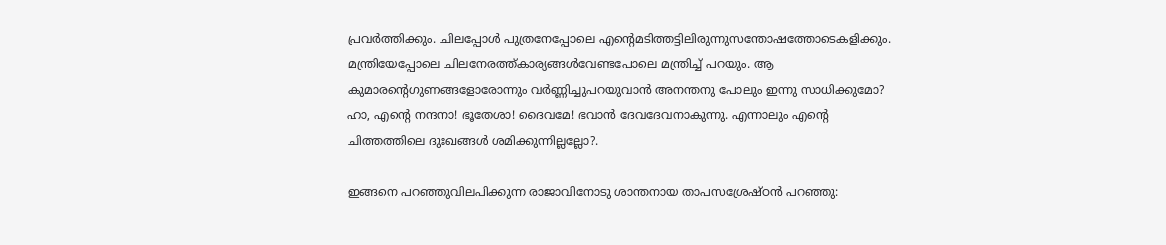പ്രവര്‍ത്തിക്കും. ചിലപ്പോള്‍ പുത്രനേപ്പോലെ എന്റെമടിത്തട്ടിലിരുന്നുസന്തോഷത്തോടെകളിക്കും. മന്ത്രിയേപ്പോലെ ചിലനേരത്ത്കാര്യങ്ങള്‍വേണ്ടപോലെ മന്ത്രിച്ച് പറയും. ആ കുമാരന്റെഗുണങ്ങളോരോന്നും വര്‍ണ്ണിച്ചുപറയുവാന്‍ അനന്തനു പോലും ഇന്നു സാധിക്കുമോ? ഹാ, എന്റെ നന്ദനാ! ഭൂതേശാ! ദൈവമേ! ഭവാന്‍ ദേവദേവനാകുന്നു. എന്നാലും എന്റെ ചിത്തത്തിലെ ദുഃഖങ്ങള്‍ ശമിക്കുന്നില്ലല്ലോ?.

ഇങ്ങനെ പറഞ്ഞുവിലപിക്കുന്ന രാജാവിനോടു ശാന്തനായ താപസശ്രേഷ്ഠന്‍ പറഞ്ഞു: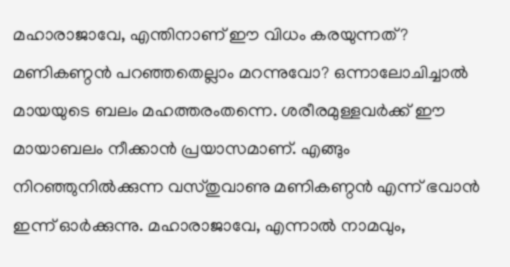മഹാരാജാവേ, എന്തിനാണ് ഈ വിധം കരയുന്നത്? മണികണ്ഠന്‍ പറഞ്ഞതെല്ലാം മറന്നുവോ? ഒന്നാലോചിച്ചാല്‍ മായയുടെ ബലം മഹത്തരംതന്നെ. ശരീരമുള്ളവര്‍ക്ക് ഈ മായാബലം നീക്കാന്‍ പ്രയാസമാണ്. എങ്ങും നിറഞ്ഞുനില്‍ക്കുന്ന വസ്തുവാണു മണികണ്ഠന്‍ എന്ന് ഭവാന്‍ ഇന്ന് ഓര്‍ക്കുന്നു. മഹാരാജാവേ, എന്നാല്‍ നാമവും,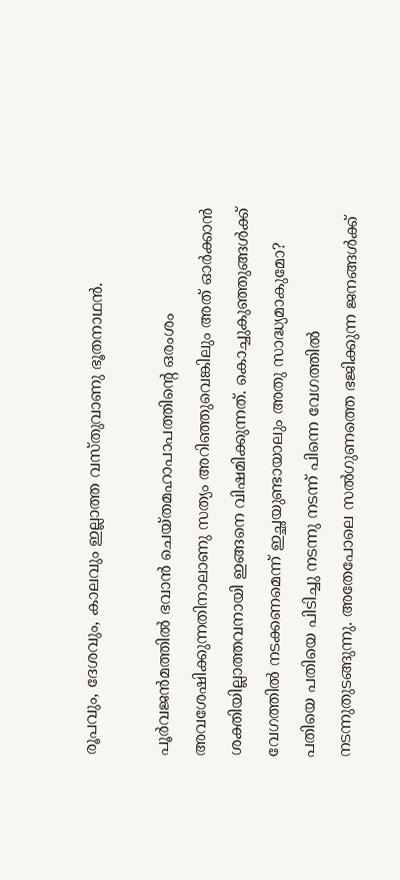രൂപവും, ദേശവും, കാലവും ഇല്ലാത്ത വസ്തുവാണു ഭൂതനാഥന്‍.

പൂര്‍വജന്‍മത്തില്‍ ഭവാന്‍ ചെയ്തമഹാപാപത്തിന്റെ ഒരംശം അവശേഷിക്കുന്നതിനാലാണു സത്യം അറിഞ്ഞുവെങ്കിലും അത് ഓര്‍ക്കാന്‍ ശക്തിയില്ലാത്തവനായി ഇങ്ങനെ വിഷമിക്കുന്നത്. കൊച്ചുകുഞ്ഞുങ്ങള്‍ക്ക് വേഗത്തില്‍ നടക്കണമെന്ന് ഇച്ഛയുണ്ടായാലും അതു സാദ്ധ്യമാകുമോ? പതിയെ പതിയെ പിടിച്ചു നടന്നു നടന്ന് പിന്നെ വേഗത്തില്‍ നടന്നുതുടങ്ങുന്നു. അതേപോലെ സല്‍ഗുണത്തെ ഭജിക്കുന്ന ജനങ്ങള്‍ക്ക്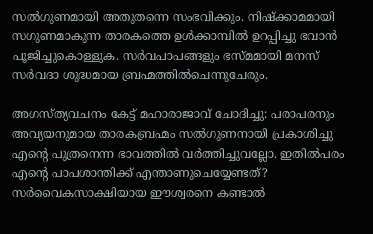സല്‍ഗുണമായി അതുതന്നെ സംഭവിക്കും. നിഷ്‌ക്കാമമായി സഗുണമാകുന്ന താരകത്തെ ഉള്‍ക്കാമ്പില്‍ ഉറപ്പിച്ചു ഭവാന്‍ പൂജിച്ചുകൊള്ളുക. സര്‍വപാപങ്ങളും ഭസ്മമായി മനസ് സര്‍വദാ ശുദ്ധമായ ബ്രഹ്മത്തില്‍ചെന്നുചേരും.

അഗസ്ത്യവചനം കേട്ട് മഹാരാജാവ് ചോദിച്ചു: പരാപരനും അവ്യയനുമായ താരകബ്രഹ്മം സല്‍ഗുണനായി പ്രകാശിച്ചു എന്റെ പുത്രനെന്ന ഭാവത്തില്‍ വര്‍ത്തിച്ചുവല്ലോ. ഇതില്‍പരം എന്റെ പാപശാന്തിക്ക് എന്താണുചെയ്യേണ്ടത്? സര്‍വൈകസാക്ഷിയായ ഈശ്വരനെ കണ്ടാല്‍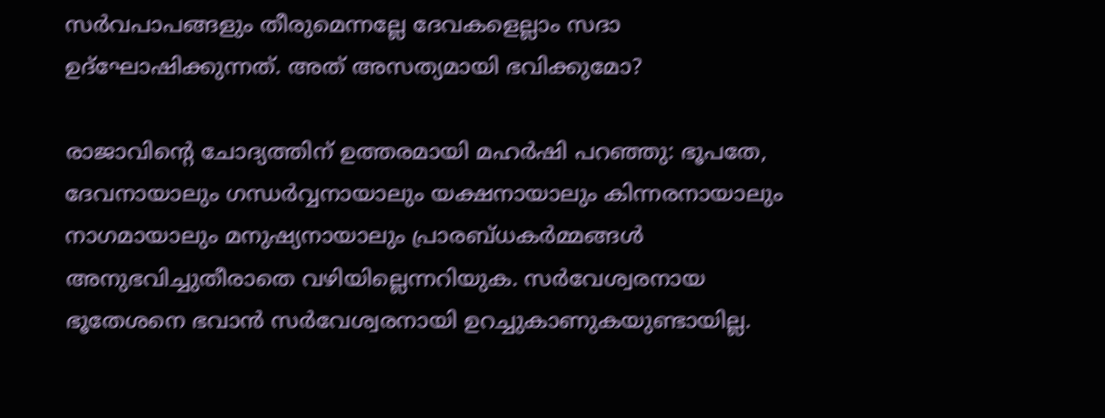സര്‍വപാപങ്ങളും തീരുമെന്നല്ലേ ദേവകളെല്ലാം സദാ ഉദ്‌ഘോഷിക്കുന്നത്. അത് അസത്യമായി ഭവിക്കുമോ?

രാജാവിന്റെ ചോദ്യത്തിന് ഉത്തരമായി മഹര്‍ഷി പറഞ്ഞു: ഭൂപതേ, ദേവനായാലും ഗന്ധര്‍വ്വനായാലും യക്ഷനായാലും കിന്നരനായാലും നാഗമായാലും മനുഷ്യനായാലും പ്രാരബ്ധകര്‍മ്മങ്ങള്‍ അനുഭവിച്ചുതീരാതെ വഴിയില്ലെന്നറിയുക. സര്‍വേശ്വരനായ ഭൂതേശനെ ഭവാന്‍ സര്‍വേശ്വരനായി ഉറച്ചുകാണുകയുണ്ടായില്ല.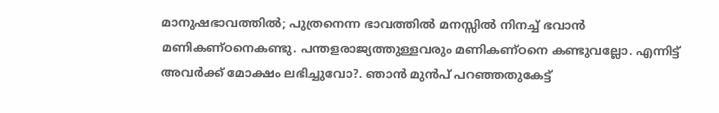മാനുഷഭാവത്തില്‍; പുത്രനെന്ന ഭാവത്തില്‍ മനസ്സില്‍ നിനച്ച് ഭവാന്‍ മണികണ്ഠനെകണ്ടു. പന്തളരാജ്യത്തുള്ളവരും മണികണ്ഠനെ കണ്ടുവല്ലോ. എന്നിട്ട് അവര്‍ക്ക് മോക്ഷം ലഭിച്ചുവോ?. ഞാന്‍ മുന്‍പ് പറഞ്ഞതുകേട്ട്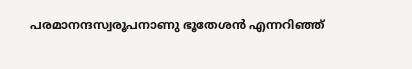പരമാനന്ദസ്വരൂപനാണു ഭൂതേശന്‍ എന്നറിഞ്ഞ്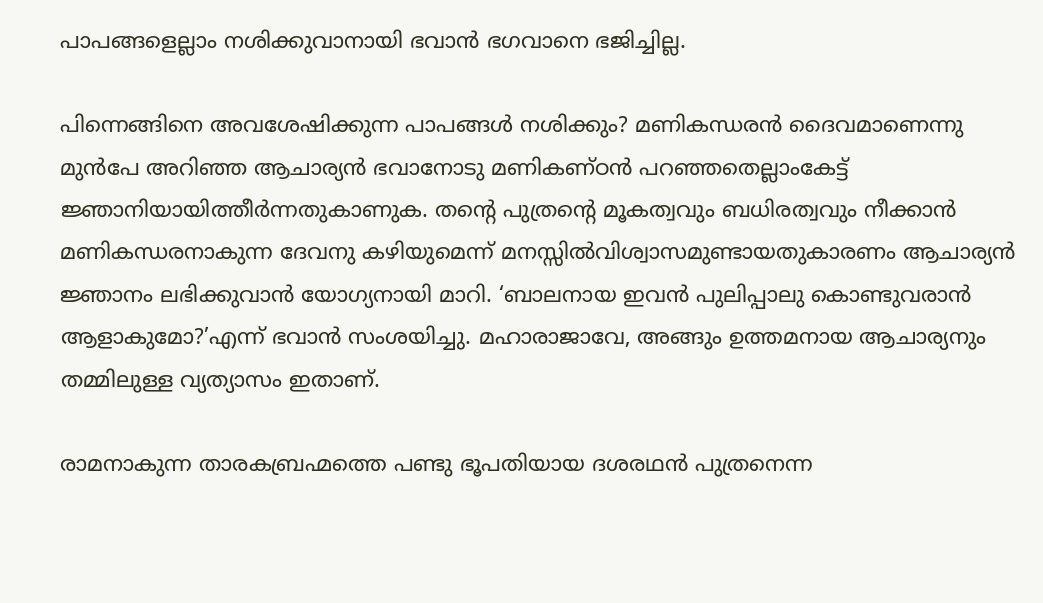പാപങ്ങളെല്ലാം നശിക്കുവാനായി ഭവാന്‍ ഭഗവാനെ ഭജിച്ചില്ല.

പിന്നെങ്ങിനെ അവശേഷിക്കുന്ന പാപങ്ങള്‍ നശിക്കും? മണികന്ധരന്‍ ദൈവമാണെന്നു മുന്‍പേ അറിഞ്ഞ ആചാര്യന്‍ ഭവാനോടു മണികണ്ഠന്‍ പറഞ്ഞതെല്ലാംകേട്ട് ജ്ഞാനിയായിത്തീര്‍ന്നതുകാണുക. തന്റെ പുത്രന്റെ മൂകത്വവും ബധിരത്വവും നീക്കാന്‍ മണികന്ധരനാകുന്ന ദേവനു കഴിയുമെന്ന് മനസ്സില്‍വിശ്വാസമുണ്ടായതുകാരണം ആചാര്യന്‍ ജ്ഞാനം ലഭിക്കുവാന്‍ യോഗ്യനായി മാറി. ‘ബാലനായ ഇവന്‍ പുലിപ്പാലു കൊണ്ടുവരാന്‍ ആളാകുമോ?’എന്ന് ഭവാന്‍ സംശയിച്ചു. മഹാരാജാവേ, അങ്ങും ഉത്തമനായ ആചാര്യനും തമ്മിലുള്ള വ്യത്യാസം ഇതാണ്.

രാമനാകുന്ന താരകബ്രഹ്മത്തെ പണ്ടു ഭൂപതിയായ ദശരഥന്‍ പുത്രനെന്ന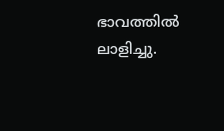ഭാവത്തില്‍ ലാളിച്ചു.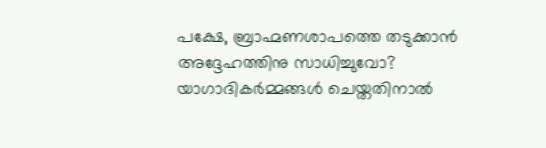പക്ഷേ, ബ്രാഹ്മണശാപത്തെ തടുക്കാന്‍ അദ്ദേഹത്തിനു സാധിച്ചുവോ? യാഗാദികര്‍മ്മങ്ങള്‍ ചെയ്തതിനാല്‍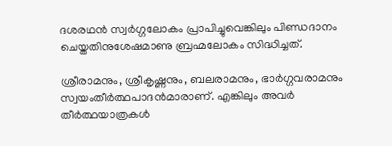ദശരഥന്‍ സ്വര്‍ഗ്ഗലോകം പ്രാപിച്ചുവെങ്കിലും പിണ്ഡദാനം ചെയ്തതിനുശേഷമാണു ബ്രഹ്മലോകം സിദ്ധിച്ചത്.

ശ്രീരാമനും, ശ്രീകൃഷ്ണനും, ബലരാമനും, ഭാര്‍ഗ്ഗവരാമനും സ്വയംതീര്‍ത്ഥപാദന്‍മാരാണ്. എങ്കിലും അവര്‍ തീര്‍ത്ഥയാത്രകള്‍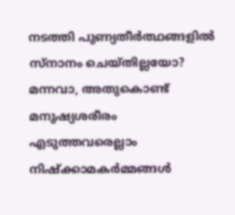നടത്തി പുണ്യതീര്‍ത്ഥങ്ങളില്‍ സ്‌നാനം ചെയ്തില്ലയോ? മന്നവാ, അതുകൊണ്ട് മനുഷ്യശരീരം എടുത്തവരെല്ലാം നിഷ്‌ക്കാമകര്‍മ്മങ്ങള്‍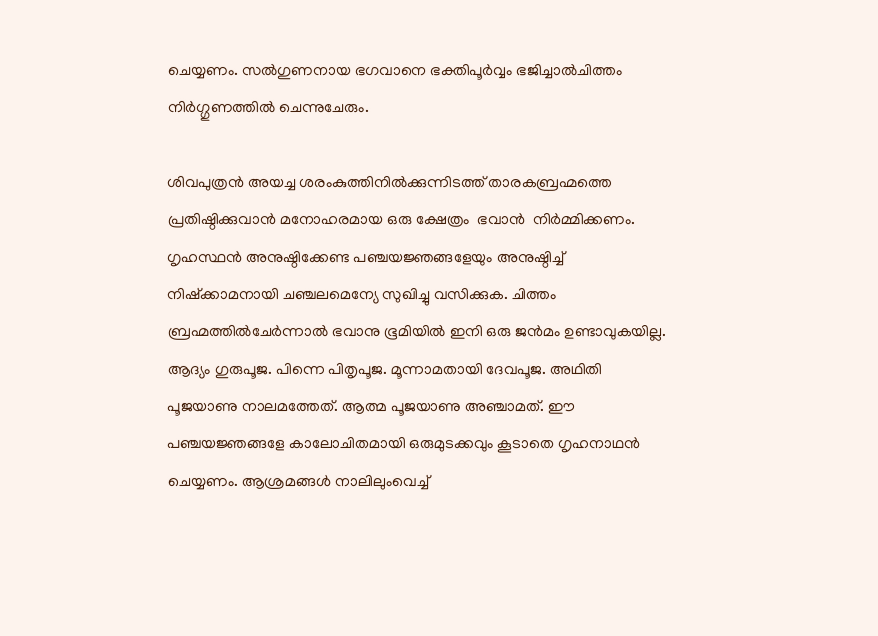ചെയ്യണം. സല്‍ഗുണനായ ഭഗവാനെ ഭക്തിപൂര്‍വ്വം ഭജിച്ചാല്‍ചിത്തം നിര്‍ഗ്ഗുണത്തില്‍ ചെന്നുചേരും.

ശിവപുത്രന്‍ അയച്ച ശരംകുത്തിനില്‍ക്കുന്നിടത്ത് താരകബ്രഹ്മത്തെ പ്രതിഷ്ഠിക്കുവാന്‍ മനോഹരമായ ഒരു ക്ഷേത്രം  ഭവാന്‍  നിര്‍മ്മിക്കണം. ഗൃഹസ്ഥന്‍ അനുഷ്ഠിക്കേണ്ട പഞ്ചയജ്ഞങ്ങളേയും അനുഷ്ഠിച്ച് നിഷ്‌ക്കാമനായി ചഞ്ചലമെന്യേ സുഖിച്ചു വസിക്കുക. ചിത്തം ബ്രഹ്മത്തില്‍ചേര്‍ന്നാല്‍ ഭവാനു ഭൂമിയില്‍ ഇനി ഒരു ജന്‍മം ഉണ്ടാവുകയില്ല. ആദ്യം ഗുരുപൂജ. പിന്നെ പിതൃപൂജ. മൂന്നാമതായി ദേവപൂജ. അഥിതി പൂജയാണു നാലമത്തേത്. ആത്മ പൂജയാണു അഞ്ചാമത്. ഈ പഞ്ചയജ്ഞങ്ങളേ കാലോചിതമായി ഒരുമുടക്കവും കൂടാതെ ഗൃഹനാഥന്‍ ചെയ്യണം. ആശ്രമങ്ങള്‍ നാലിലുംവെച്ച്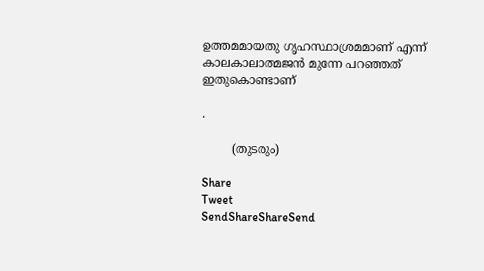ഉത്തമമായതു ഗൃഹസ്ഥാശ്രമമാണ് എന്ന് കാലകാലാത്മജന്‍ മുന്നേ പറഞ്ഞത് ഇതുകൊണ്ടാണ്

.

        (തുടരും)

Share
Tweet
SendShareShareSend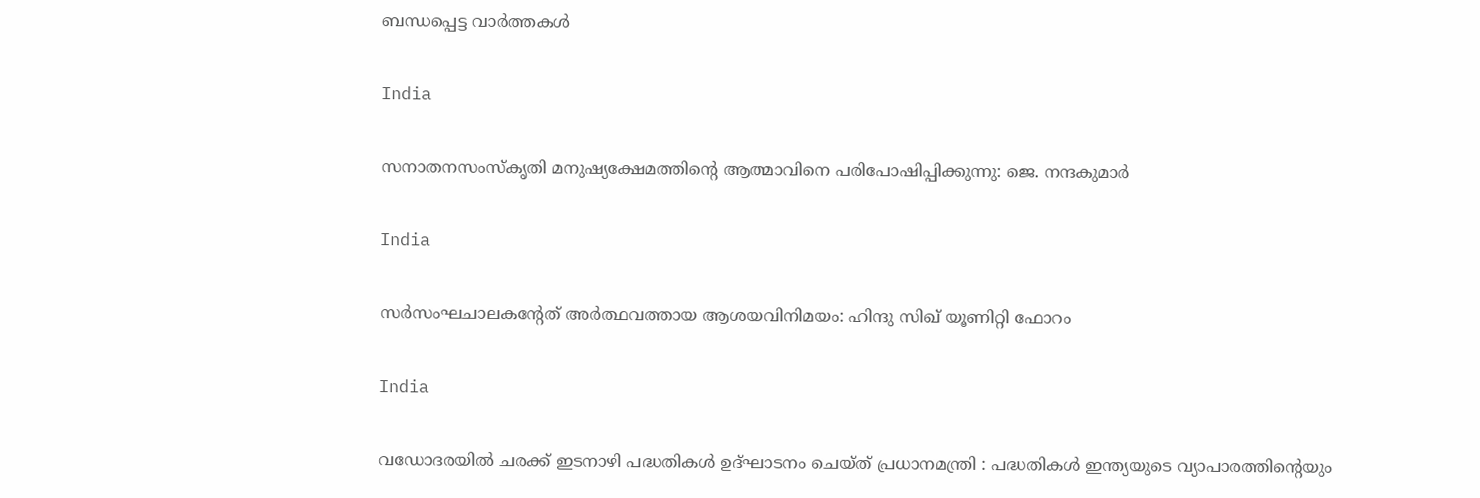ബന്ധപ്പെട്ട വാര്‍ത്തകള്‍

India

സനാതനസംസ്‌കൃതി മനുഷ്യക്ഷേമത്തിന്റെ ആത്മാവിനെ പരിപോഷിപ്പിക്കുന്നു: ജെ. നന്ദകുമാര്‍

India

സര്‍സംഘചാലകന്റേത് അര്‍ത്ഥവത്തായ ആശയവിനിമയം: ഹിന്ദു സിഖ് യൂണിറ്റി ഫോറം

India

വഡോദരയിൽ ചരക്ക് ഇടനാഴി പദ്ധതികൾ ഉദ്ഘാടനം ചെയ്ത് പ്രധാനമന്ത്രി : പദ്ധതികൾ ഇന്ത്യയുടെ വ്യാപാരത്തിന്റെയും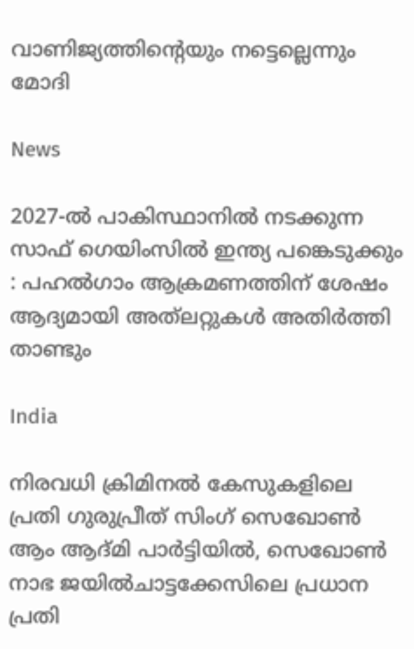വാണിജ്യത്തിന്റെയും നട്ടെല്ലെന്നും മോദി

News

2027-ൽ പാകിസ്ഥാനിൽ നടക്കുന്ന സാഫ് ഗെയിംസിൽ ഇന്ത്യ പങ്കെടുക്കും : പഹൽഗാം ആക്രമണത്തിന് ശേഷം ആദ്യമായി അത്‌ലറ്റുകൾ അതിർത്തി താണ്ടും

India

നിരവധി ക്രിമിനൽ കേസുകളിലെ പ്രതി ഗുരുപ്രീത് സിംഗ് സെഖോൺ ആം ആദ്മി പാർട്ടിയിൽ, സെഖോൺ നാഭ ജയിൽചാട്ടക്കേസിലെ പ്രധാന പ്രതി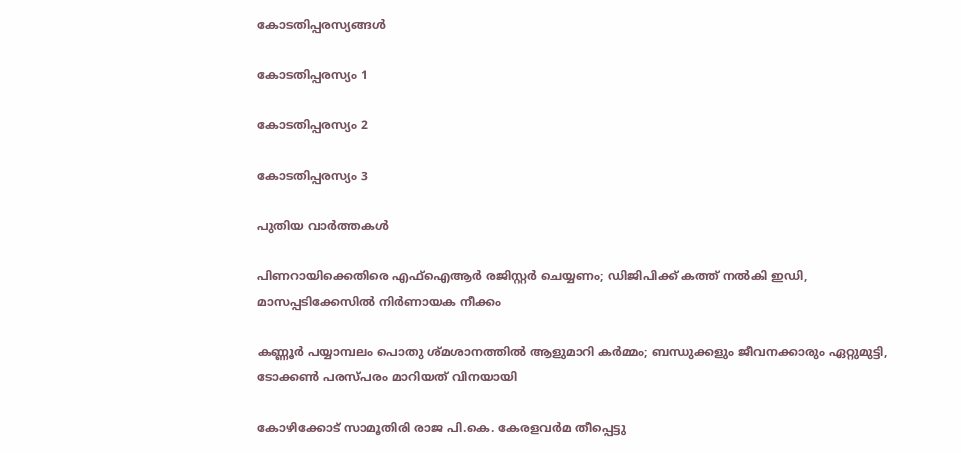കോടതിപ്പരസ്യങ്ങള്‍

കോടതിപ്പരസ്യം 1

കോടതിപ്പരസ്യം 2

കോടതിപ്പരസ്യം 3

പുതിയ വാര്‍ത്തകള്‍

പിണറായിക്കെതിരെ എഫ്ഐആർ രജിസ്റ്റർ ചെയ്യണം; ഡിജിപിക്ക് കത്ത് നൽകി ഇഡി, മാസപ്പടിക്കേസിൽ നിർണായക നീക്കം

കണ്ണൂർ പയ്യാമ്പലം പൊതു ശ്മശാനത്തിൽ ആളുമാറി കർമ്മം; ബന്ധുക്കളും ജീവനക്കാരും ഏറ്റുമുട്ടി, ടോക്കൺ പരസ്പരം മാറിയത് വിനയായി

കോഴിക്കോട് സാമൂതിരി രാജ പി.കെ. കേരളവർമ തീപ്പെട്ടു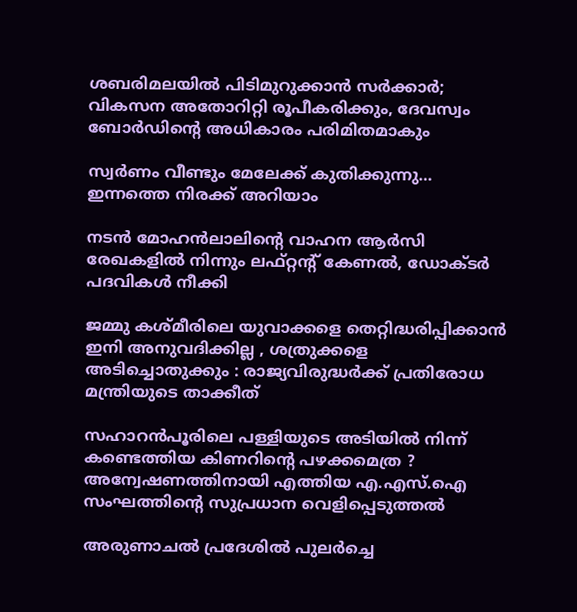ശബരിമലയില്‍ പിടിമുറുക്കാന്‍ സർക്കാർ; വികസന അതോറിറ്റി രൂപീകരിക്കും, ദേവസ്വം ബോർഡിന്റെ അധികാരം പരിമിതമാകും

സ്വർണം വീണ്ടും മേലേക്ക് കുതിക്കുന്നു… ഇന്നത്തെ നിരക്ക് അറിയാം

നടന്‍ മോഹന്‍ലാലിന്റെ വാഹന ആര്‍സി രേഖകളില്‍ നിന്നും ലഫ്റ്റന്റ് കേണല്‍, ഡോക്ടര്‍ പദവികള്‍ നീക്കി

ജമ്മു കശ്മീരിലെ യുവാക്കളെ തെറ്റിദ്ധരിപ്പിക്കാൻ ഇനി അനുവദിക്കില്ല , ശത്രുക്കളെ അടിച്ചൊതുക്കും : രാജ്യവിരുദ്ധർക്ക് പ്രതിരോധ മന്ത്രിയുടെ താക്കീത്

സഹാറൻപൂരിലെ പള്ളിയുടെ അടിയിൽ നിന്ന് കണ്ടെത്തിയ കിണറിന്റെ പഴക്കമെത്ര ? അന്വേഷണത്തിനായി എത്തിയ എ.എസ്.ഐ സംഘത്തിന്റെ സുപ്രധാന വെളിപ്പെടുത്തൽ

അരുണാചൽ പ്രദേശിൽ പുലർച്ചെ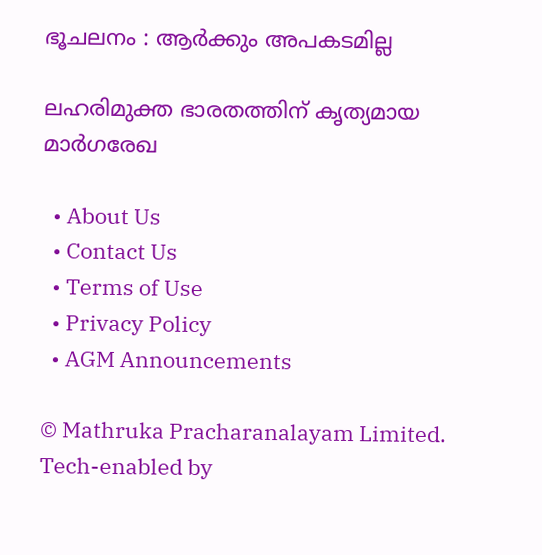ഭൂചലനം : ആർക്കും അപകടമില്ല

ലഹരിമുക്ത ഭാരതത്തിന് കൃത്യമായ മാര്‍ഗരേഖ

  • About Us
  • Contact Us
  • Terms of Use
  • Privacy Policy
  • AGM Announcements

© Mathruka Pracharanalayam Limited.
Tech-enabled by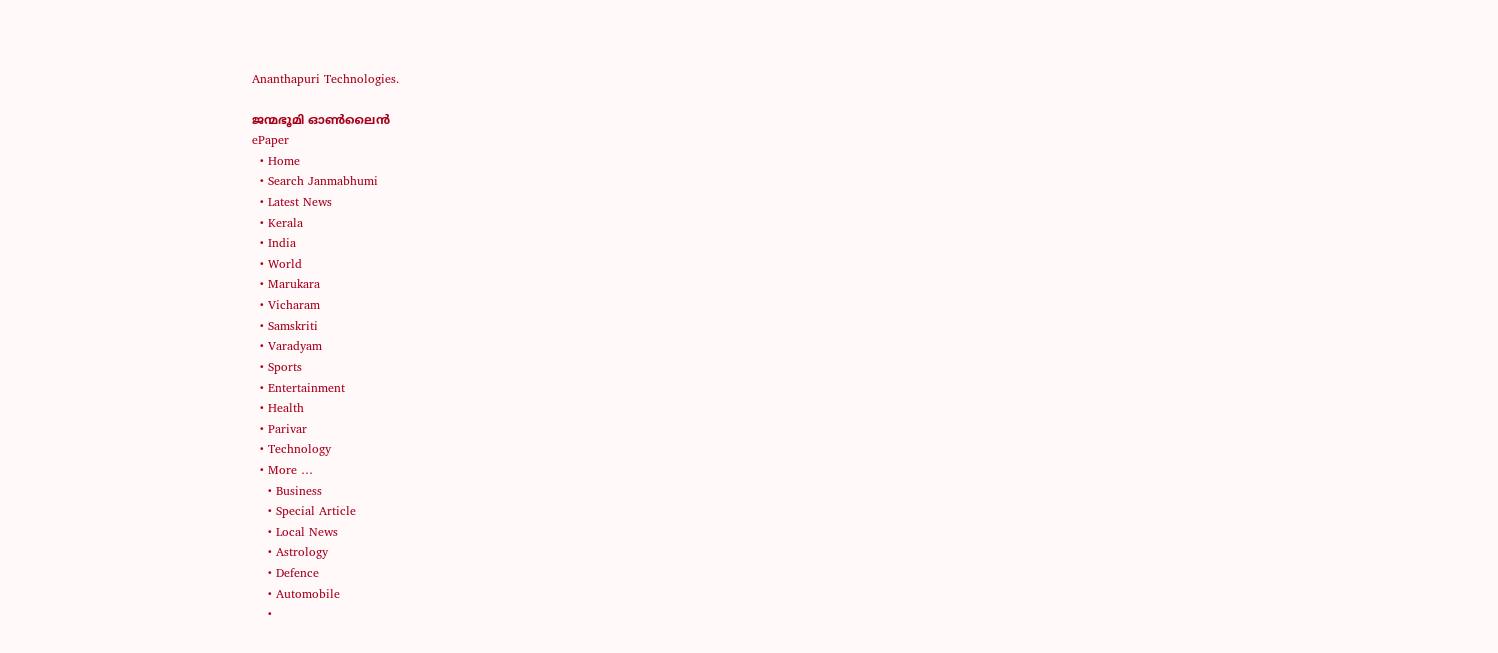Ananthapuri Technologies.

ജന്മഭൂമി ഓണ്‍ലൈന്‍
ePaper
  • Home
  • Search Janmabhumi
  • Latest News
  • Kerala
  • India
  • World
  • Marukara
  • Vicharam
  • Samskriti
  • Varadyam
  • Sports
  • Entertainment
  • Health
  • Parivar
  • Technology
  • More …
    • Business
    • Special Article
    • Local News
    • Astrology
    • Defence
    • Automobile
    •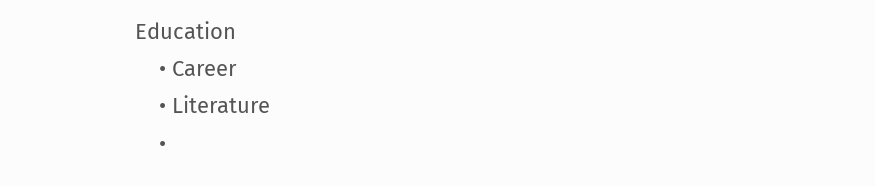Education
    • Career
    • Literature
    •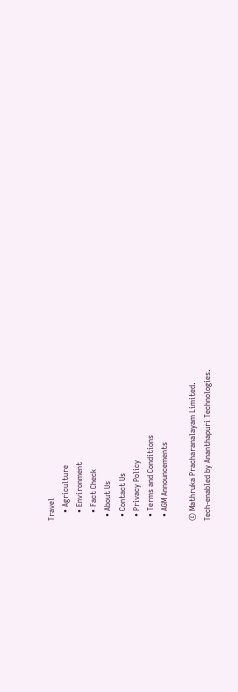Travel
    • Agriculture
    • Environment
    • Fact Check
  • About Us
  • Contact Us
  • Privacy Policy
  • Terms and Conditions
  • AGM Announcements

© Mathruka Pracharanalayam Limited.
Tech-enabled by Ananthapuri Technologies.